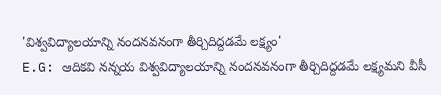'విశ్వవిద్యాలయాన్ని నందనవనంగా తీర్చిదిద్దడమే లక్ష్యం'
E.G: ఆదికవి నన్నయ విశ్వవిద్యాలయాన్ని నందనవనంగా తీర్చిదిద్దడమే లక్ష్యమని వీసీ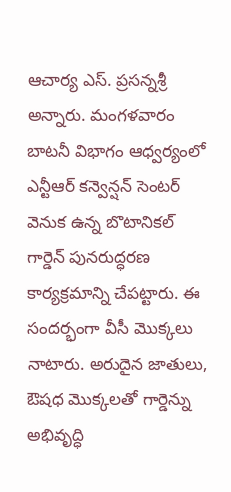ఆచార్య ఎస్. ప్రసన్నశ్రీ అన్నారు. మంగళవారం బాటనీ విభాగం ఆధ్వర్యంలో ఎన్టీఆర్ కన్వెన్షన్ సెంటర్ వెనుక ఉన్న బొటానికల్ గార్డెన్ పునరుద్ధరణ కార్యక్రమాన్ని చేపట్టారు. ఈ సందర్భంగా వీసీ మొక్కలు నాటారు. అరుదైన జాతులు, ఔషధ మొక్కలతో గార్డెన్ను అభివృద్ధి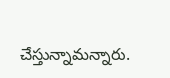చేస్తున్నామన్నారు.